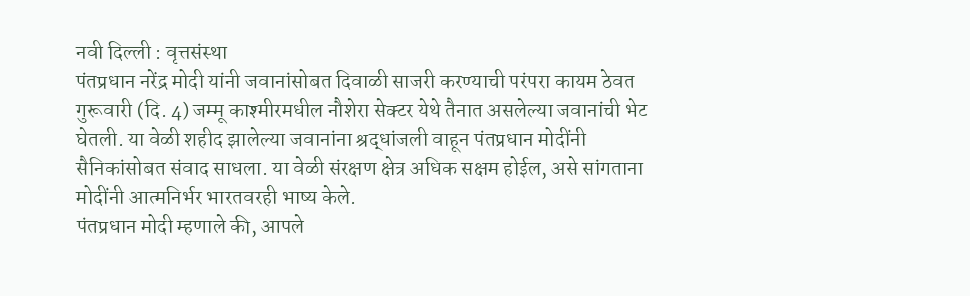नवी दिल्ली : वृत्तसंस्था
पंतप्रधान नरेंद्र मोदी यांनी जवानांसोबत दिवाळी साजरी करण्याची परंपरा कायम ठेवत गुरूवारी (दि. 4) जम्मू काश्मीरमधील नौशेरा सेक्टर येथे तैनात असलेल्या जवानांची भेट घेतली. या वेळी शहीद झालेल्या जवानांना श्रद्धांजली वाहून पंतप्रधान मोदींनी सैनिकांसोबत संवाद साधला. या वेळी संरक्षण क्षेत्र अधिक सक्षम होईल, असे सांगताना मोदींनी आत्मनिर्भर भारतवरही भाष्य केले.
पंतप्रधान मोदी म्हणाले की, आपले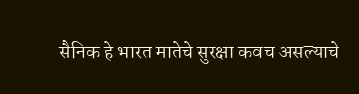सैनिक हे भारत मातेचे सुरक्षा कवच असल्याचे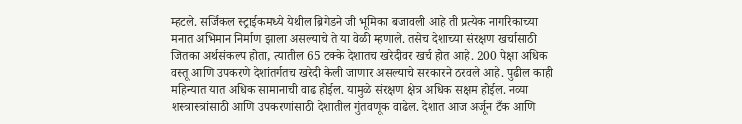म्हटले. सर्जिकल स्ट्राईकमध्ये येथील ब्रिगेडने जी भूमिका बजावली आहे ती प्रत्येक नागरिकाच्या मनात अभिमान निर्माण झाला असल्याचे ते या वेळी म्हणाले. तसेच देशाच्या संरक्षण खर्चासाठी जितका अर्थसंकल्प होता, त्यातील 65 टक्के देशातच खरेदीवर खर्च होत आहे. 200 पेक्षा अधिक वस्तू आणि उपकरणे देशांतर्गतच खरेदी केली जाणार असल्याचे सरकारने ठरवले आहे. पुढील काही महिन्यात यात अधिक सामानाची वाढ होईल. यामुळे संरक्षण क्षेत्र अधिक सक्षम होईल. नव्या शस्त्रास्त्रांसाठी आणि उपकरणांसाठी देशातील गुंतवणूक वाढेल. देशात आज अर्जून टँक आणि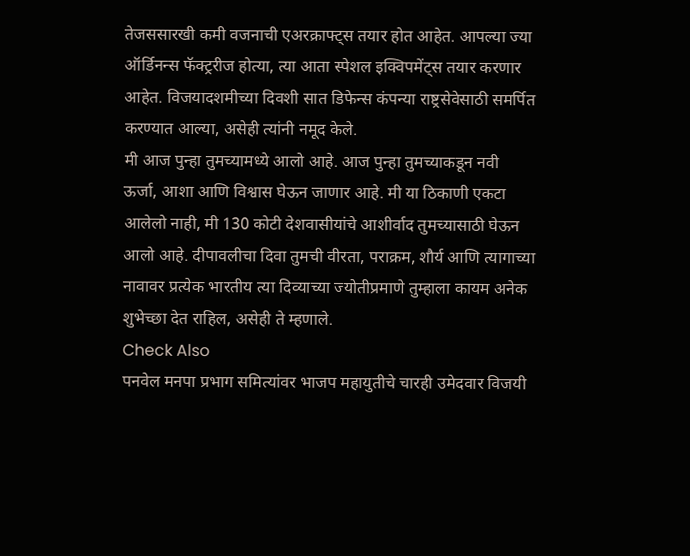तेजससारखी कमी वजनाची एअरक्राफ्ट्स तयार होत आहेत. आपल्या ज्या ऑर्डिनन्स फॅक्ट्ररीज होत्या, त्या आता स्पेशल इक्विपमेंट्स तयार करणार आहेत. विजयादशमीच्या दिवशी सात डिफेन्स कंपन्या राष्ट्रसेवेसाठी समर्पित करण्यात आल्या, असेही त्यांनी नमूद केले.
मी आज पुन्हा तुमच्यामध्ये आलो आहे. आज पुन्हा तुमच्याकडून नवी ऊर्जा, आशा आणि विश्वास घेऊन जाणार आहे. मी या ठिकाणी एकटा आलेलो नाही, मी 130 कोटी देशवासीयांचे आशीर्वाद तुमच्यासाठी घेऊन आलो आहे. दीपावलीचा दिवा तुमची वीरता, पराक्रम, शौर्य आणि त्यागाच्या नावावर प्रत्येक भारतीय त्या दिव्याच्या ज्योतीप्रमाणे तुम्हाला कायम अनेक शुभेच्छा देत राहिल, असेही ते म्हणाले.
Check Also
पनवेल मनपा प्रभाग समित्यांवर भाजप महायुतीचे चारही उमेदवार विजयी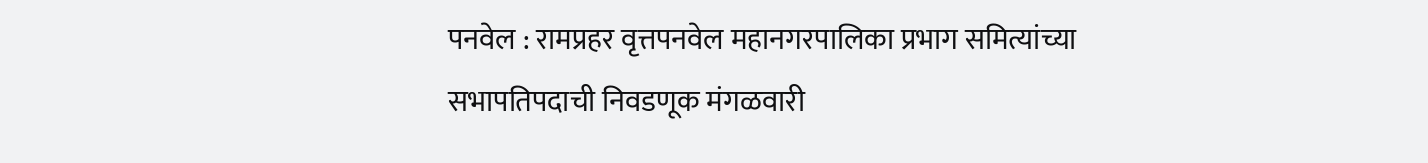पनवेल : रामप्रहर वृत्तपनवेल महानगरपालिका प्रभाग समित्यांच्या सभापतिपदाची निवडणूक मंगळवारी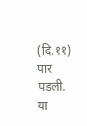(दि.११) पार पडली. या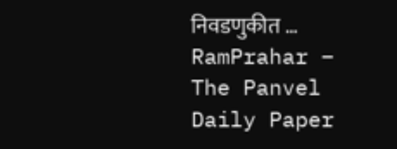निवडणुकीत …
RamPrahar – The Panvel Daily Paper